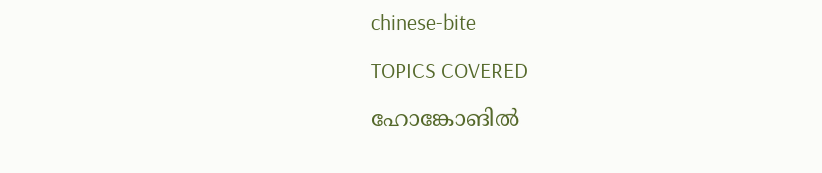chinese-bite

TOPICS COVERED

ഹോങ്കോങില്‍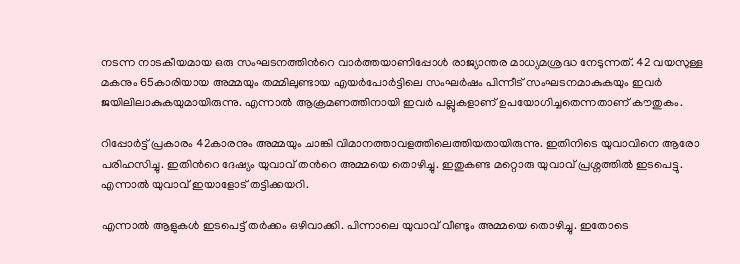നടന്ന നാടകീയമായ ഒരു സംഘടനത്തിന്‍റെ വാര്‍ത്തയാണിപ്പോള്‍ രാജ്യാന്തര മാധ്യമശ്രദ്ധ നേടുന്നത്. 42 വയസുള്ള മകനും 65കാരിയായ അമ്മയും തമ്മിലുണ്ടായ എയര്‍പോര്‍ട്ടിലെ സംഘര്‍ഷം പിന്നീട് സംഘടനമാകുകയും ഇവര്‍ ജയിലിലാകുകയുമായിരുന്നു. എന്നാല്‍ ആക്രമണത്തിനായി ഇവര്‍ പല്ലുകളാണ് ഉപയോഗിച്ചതെന്നതാണ് കൗതുകം.

റിപ്പോര്‍ട്ട് പ്രകാരം 42കാരനും അമ്മയും ചാങ്കി വിമാനത്താവളത്തിലെത്തിയതായിരുന്നു. ഇതിനിടെ യുവാവിനെ ആരോ പരിഹസിച്ചു. ഇതിന്‍റെ ദേഷ്യം യുവാവ് തന്‍റെ അമ്മയെ തൊഴിച്ചു. ഇതുകണ്ട മറ്റൊരു യുവാവ് പ്രശ്നത്തില്‍ ഇടപെട്ടു. എന്നാല്‍ യുവാവ് ഇയാളോട് തട്ടിക്കയറി.

എന്നാല്‍ ആളുകള്‍ ഇടപെട്ട് തര്‍ക്കം ഒഴിവാക്കി. പിന്നാലെ യുവാവ് വീണ്ടും അമ്മയെ തൊഴിച്ചു. ഇതോടെ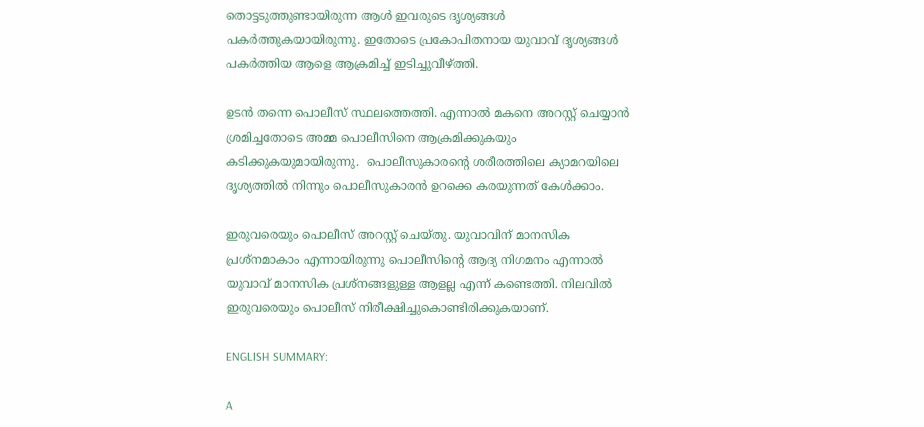തൊട്ടടുത്തുണ്ടായിരുന്ന ആള്‍ ഇവരുടെ ദൃശ്യങ്ങള്‍ പകര്‍ത്തുകയായിരുന്നു. ഇതോടെ പ്രകോപിതനായ യുവാവ് ദൃശ്യങ്ങള്‍ പകര്‍ത്തിയ ആളെ ആക്രമിച്ച് ഇടിച്ചുവീഴ്ത്തി.

ഉടന്‍ തന്നെ പൊലീസ് സ്ഥലത്തെത്തി. എന്നാല്‍ മകനെ അറസ്റ്റ് ചെയ്യാന്‍ ശ്രമിച്ചതോടെ അമ്മ പൊലീസിനെ ആക്രമിക്കുകയും കടിക്കുകയുമായിരുന്നു.  പൊലീസുകാരന്‍റെ ശരീരത്തിലെ ക്യാമറയിലെ ദൃശ്യത്തില്‍ നിന്നും പൊലീസുകാരന്‍ ഉറക്കെ കരയുന്നത് കേള്‍ക്കാം.

ഇരുവരെയും പൊലീസ് അറസ്റ്റ് ചെയ്തു. യുവാവിന് മാനസിക പ്രശ്നമാകാം എന്നായിരുന്നു പൊലീസിന്‍റെ ആദ്യ നിഗമനം എന്നാല്‍ യുവാവ് മാനസിക പ്രശ്നങ്ങളുള്ള ആളല്ല എന്ന് കണ്ടെത്തി. നിലവില്‍ ഇരുവരെയും പൊലീസ് നിരീക്ഷിച്ചുകൊണ്ടിരിക്കുകയാണ്.

ENGLISH SUMMARY:

A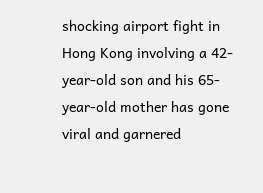shocking airport fight in Hong Kong involving a 42-year-old son and his 65-year-old mother has gone viral and garnered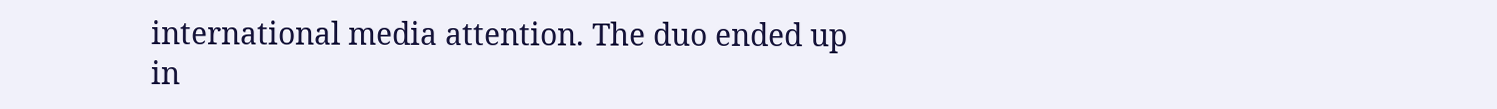international media attention. The duo ended up in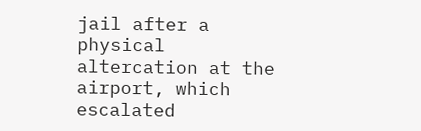jail after a physical altercation at the airport, which escalated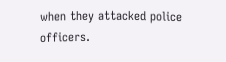when they attacked police officers.